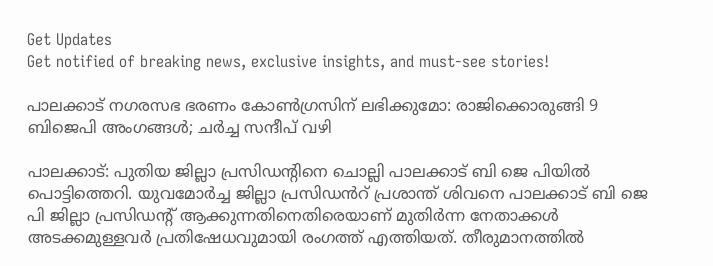Get Updates
Get notified of breaking news, exclusive insights, and must-see stories!

പാലക്കാട് നഗരസഭ ഭരണം കോണ്‍ഗ്രസിന് ലഭിക്കുമോ: രാജിക്കൊരുങ്ങി 9 ബിജെപി അംഗങ്ങള്‍; ചർച്ച സന്ദീപ് വഴി

പാലക്കാട്: പുതിയ ജില്ലാ പ്രസിഡന്റിനെ ചൊല്ലി പാലക്കാട് ബി ജെ പിയില്‍ പൊട്ടിത്തെറി. യുവമോർച്ച ജില്ലാ പ്രസിഡൻറ് പ്രശാന്ത് ശിവനെ പാലക്കാട് ബി ജെ പി ജില്ലാ പ്രസിഡന്റ് ആക്കുന്നതിനെതിരെയാണ് മുതിർന്ന നേതാക്കള്‍ അടക്കമുള്ളവർ പ്രതിഷേധവുമായി രംഗത്ത് എത്തിയത്. തീരുമാനത്തില്‍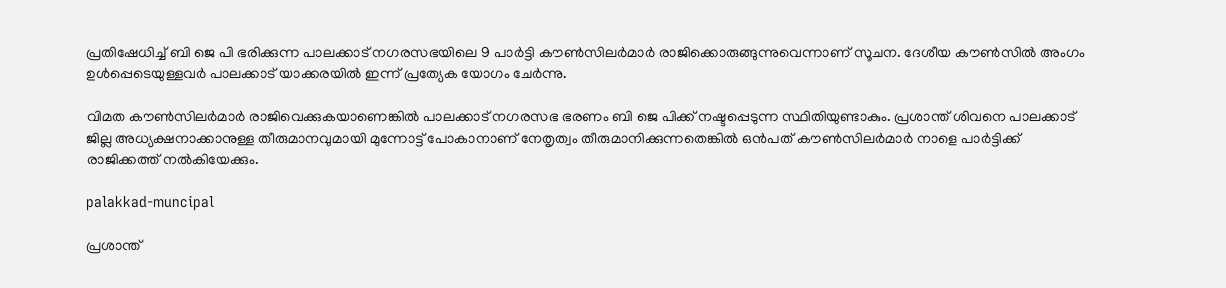പ്രതിഷേധിച്ച് ബി ജെ പി ഭരിക്കുന്ന പാലക്കാട് നഗരസഭയിലെ 9 പാർട്ടി കൗൺസിലർമാർ രാജിക്കൊരുങ്ങുന്നുവെന്നാണ് സൂചന. ദേശീയ കൗൺസിൽ അംഗം ഉൾപ്പെടെയുള്ളവർ പാലക്കാട് യാക്കരയില്‍ ഇന്ന് പ്രത്യേക യോഗം ചേർന്നു.

വിമത കൗൺസിലർമാർ രാജിവെക്കുകയാണെങ്കില്‍ പാലക്കാട് നഗരസഭ ഭരണം ബി ജെ പിക്ക് നഷ്ടപ്പെടുന്ന സ്ഥിതിയുണ്ടാകും. പ്രശാന്ത് ശിവനെ പാലക്കാട് ജില്ല അധ്യക്ഷനാക്കാനുള്ള തീരുമാനവുമായി മുന്നോട്ട് പോകാനാണ് നേതൃത്വം തീരുമാനിക്കുന്നതെങ്കില്‍ ഒൻപത് കൗൺസിലർമാർ നാളെ പാർട്ടിക്ക് രാജിക്കത്ത് നല്‍കിയേക്കും.

palakkad-muncipal

പ്രശാന്ത്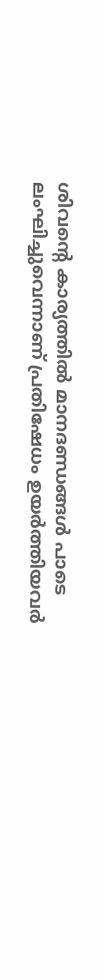ശിവന്റെ കാര്യത്തില്‍ മാനദണ്ഡങ്ങള്‍ പാടെ ലംഘിച്ചുവെന്നാണ് പ്രതിഷേധം ഉയർത്തിയവർ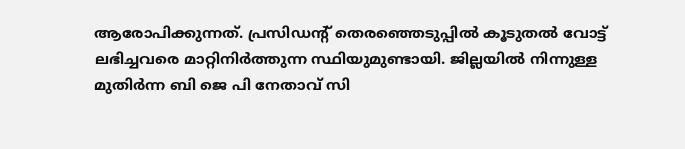ആരോപിക്കുന്നത്. പ്രസിഡന്റ് തെരഞ്ഞെടുപ്പിൽ കൂടുതൽ വോട്ട് ലഭിച്ചവരെ മാറ്റിനിർത്തുന്ന സ്ഥിയുമുണ്ടായി. ജില്ലയില്‍ നിന്നുള്ള മുതിർന്ന ബി ജെ പി നേതാവ് സി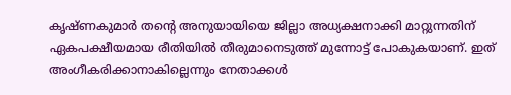കൃഷ്ണകുമാർ തന്റെ അനുയായിയെ ജില്ലാ അധ്യക്ഷനാക്കി മാറ്റുന്നതിന് ഏകപക്ഷീയമായ രീതിയില്‍ തീരുമാനെടുത്ത് മുന്നോട്ട് പോകുകയാണ്. ഇത് അംഗീകരിക്കാനാകില്ലെന്നും നേതാക്കള്‍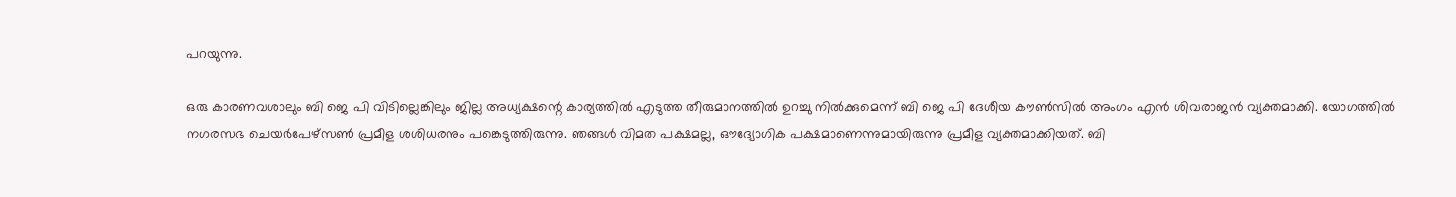പറയുന്നു.

ഒരു കാരണവശാലും ബി ജെ പി വിടില്ലെങ്കിലും ജില്ല അധ്യക്ഷന്റെ കാര്യത്തില്‍ എടുത്ത തീരുമാനത്തിൽ ഉറച്ചു നിൽക്കുമെന്ന് ബി ജെ പി ദേശീയ കൗൺസിൽ അംഗം എൻ ശിവരാജൻ വ്യക്തമാക്കി. യോഗത്തില്‍ നഗരസഭ ചെയർപേഴ്സൺ പ്രമീള ശശിധരനും പങ്കെടുത്തിരുന്നു. ഞങ്ങള്‍ വിമത പക്ഷമല്ല, ഔദ്യോഗിക പക്ഷമാണെന്നുമായിരുന്നു പ്രമീള വ്യക്തമാക്കിയത്. ബി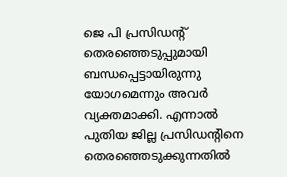ജെ പി പ്രസിഡന്റ് തെരഞ്ഞെടുപ്പുമായി ബന്ധപ്പെട്ടായിരുന്നു യോഗമെന്നും അവർ വ്യക്തമാക്കി. എന്നാല്‍ പുതിയ ജില്ല പ്രസിഡന്‍റിനെ തെരഞ്ഞെടുക്കുന്നതിൽ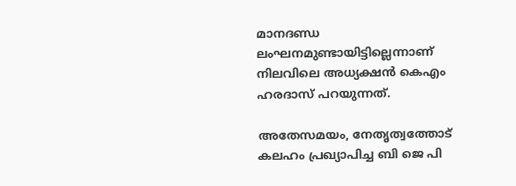മാനദണ്ഡ ലംഘനമുണ്ടായിട്ടില്ലെന്നാണ് നിലവിലെ അധ്യക്ഷന്‍‌ കെഎം ഹരദാസ് പറയുന്നത്.

അതേസമയം, നേതൃത്വത്തോട് കലഹം പ്രഖ്യാപിച്ച ബി ജെ പി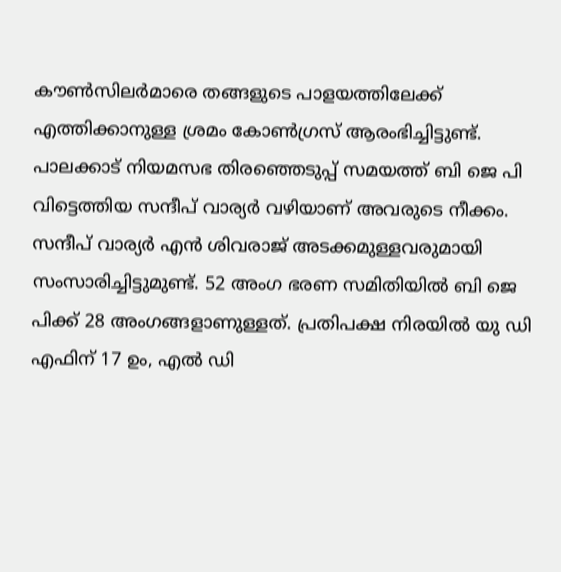കൗൺസിലർമാരെ തങ്ങളുടെ പാളയത്തിലേക്ക് എത്തിക്കാനുള്ള ശ്രമം കോണ്‍ഗ്രസ് ആരംഭിച്ചിട്ടുണ്ട്. പാലക്കാട് നിയമസഭ തിരഞ്ഞെടുപ്പ് സമയത്ത് ബി ജെ പി വിട്ടെത്തിയ സന്ദീപ് വാര്യർ വഴിയാണ് അവരുടെ നീക്കം. സന്ദീപ് വാര്യർ എന്‍ ശിവരാജ് അടക്കമുള്ളവരുമായി സംസാരിച്ചിട്ടുമുണ്ട്. 52 അംഗ ഭരണ സമിതിയില്‍ ബി ജെ പിക്ക് 28 അംഗങ്ങളാണുള്ളത്. പ്രതിപക്ഷ നിരയില്‍ യു ഡി എഫിന് 17 ഉം, എല്‍ ഡി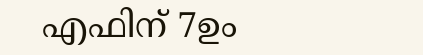എഫിന് 7ഉം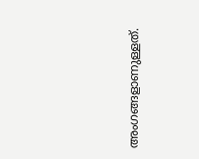അംഗങ്ങളാണുള്ളത്.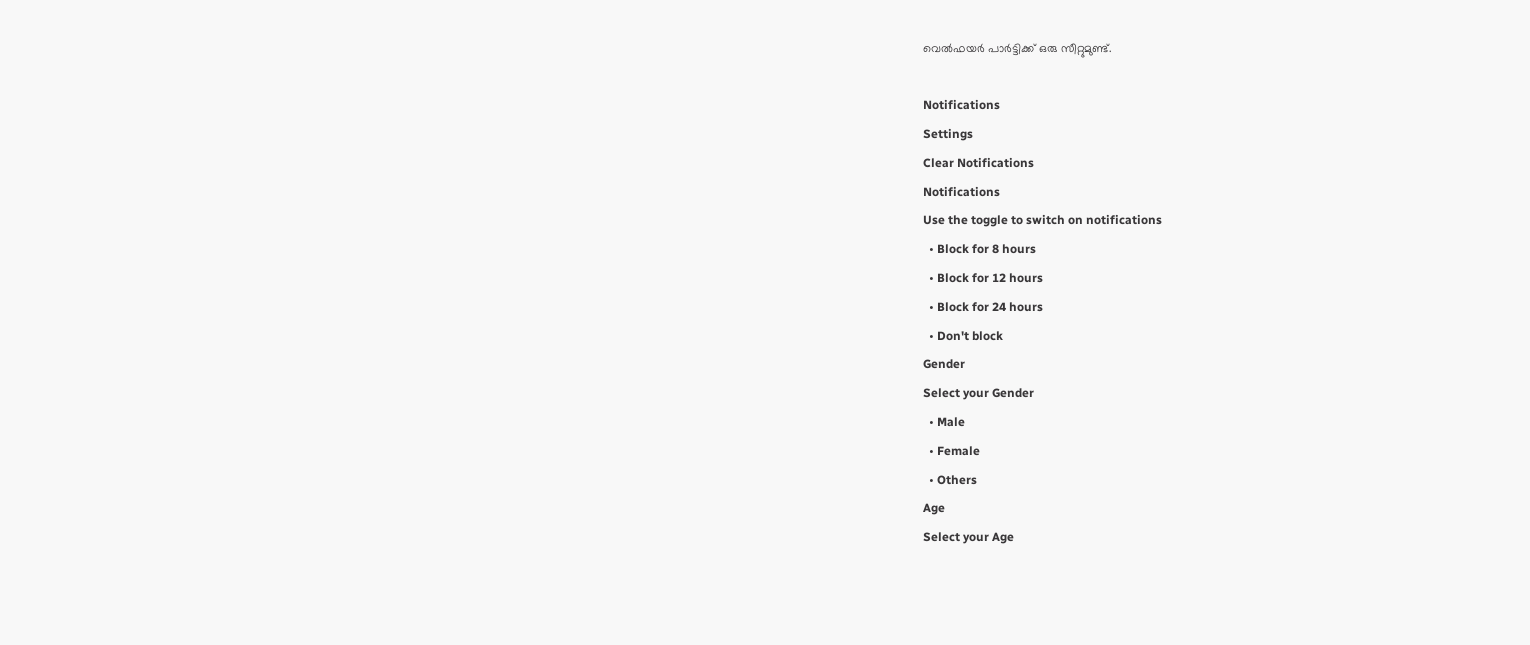വെല്‍ഫയര്‍ പാര്‍ട്ടിക്ക് ഒരു സീറ്റുമുണ്ട്.

Notifications
Settings
Clear Notifications
Notifications
Use the toggle to switch on notifications
  • Block for 8 hours
  • Block for 12 hours
  • Block for 24 hours
  • Don't block
Gender
Select your Gender
  • Male
  • Female
  • Others
Age
Select your Age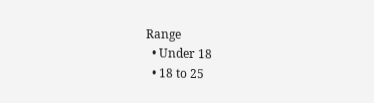Range
  • Under 18
  • 18 to 25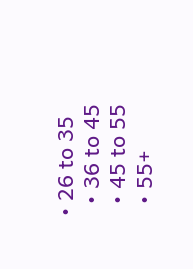• 26 to 35
  • 36 to 45
  • 45 to 55
  • 55+